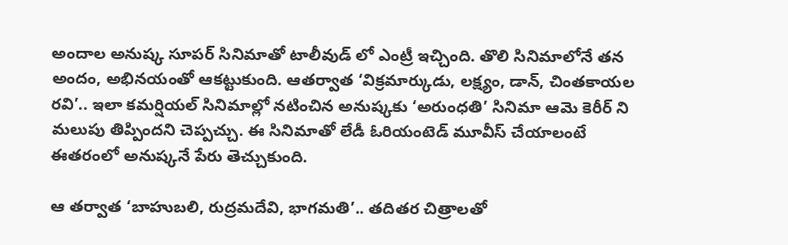అందాల అనుష్క సూపర్ సినిమాతో టాలీవుడ్ లో ఎంట్రీ ఇచ్చింది. తొలి సినిమాలోనే తన అందం, అభినయంతో ఆకట్టుకుంది. ఆతర్వాత ‘విక్రమార్కుడు, లక్ష్యం, డాన్, చింతకాయల రవి’.. ఇలా కమర్షియల్ సినిమాల్లో నటించిన అనుష్కకు ‘అరుంధతి’ సినిమా ఆమె కెరీర్ ని మలుపు తిప్పిందని చెప్పచ్చు. ఈ సినిమాతో లేడీ ఓరియంటెడ్ మూవీస్ చేయాలంటే ఈతరంలో అనుష్కనే పేరు తెచ్చుకుంది.

ఆ తర్వాత ‘బాహుబలి, రుద్రమదేవి, భాగమతి’.. తదితర చిత్రాలతో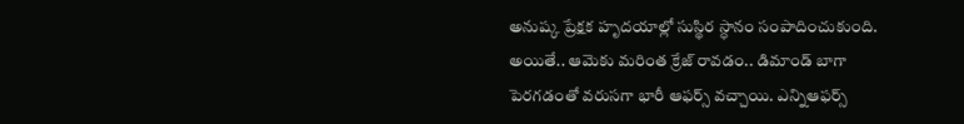అనుష్క ప్రేక్షక హృదయాల్లో సుస్థిర స్ధానం సంపాదించుకుంది. అయితే.. ఆమెకు మరింత క్రేజ్ రావడం.. డిమాండ్ బాగా పెరగడంతో వరుసగా భారీ ఆఫర్స్ వచ్చాయి. ఎన్నిఆఫర్స్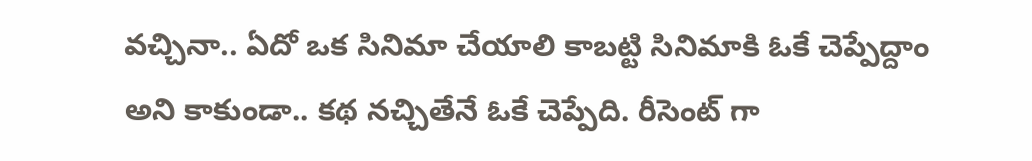వచ్చినా.. ఏదో ఒక సినిమా చేయాలి కాబట్టి సినిమాకి ఓకే చెప్పేద్దాం అని కాకుండా.. కథ నచ్చితేనే ఓకే చెప్పేది. రీసెంట్ గా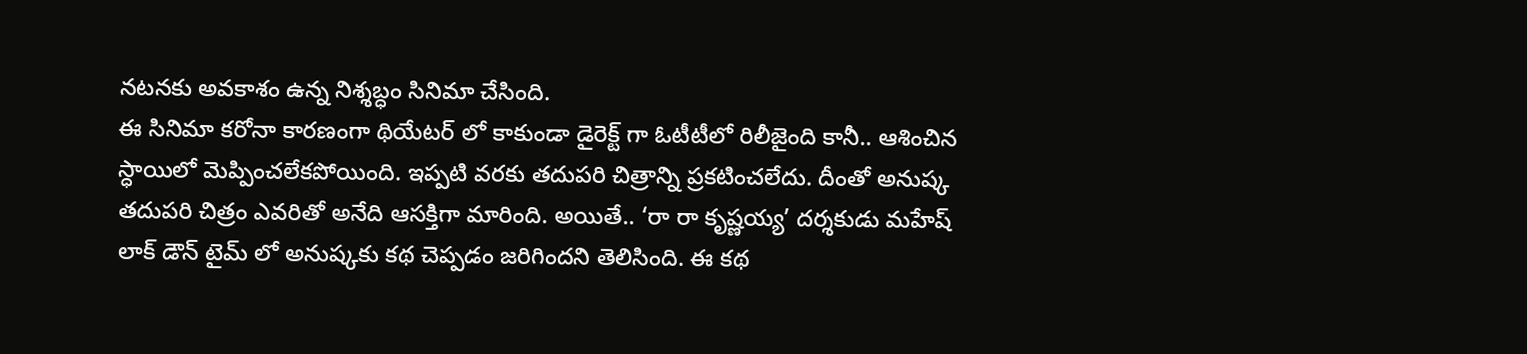నటనకు అవకాశం ఉన్న నిశ్శబ్ధం సినిమా చేసింది.
ఈ సినిమా కరోనా కారణంగా థియేటర్ లో కాకుండా డైరెక్ట్ గా ఓటీటీలో రిలీజైంది కానీ.. ఆశించిన స్ధాయిలో మెప్పించలేకపోయింది. ఇప్పటి వరకు తదుపరి చిత్రాన్ని ప్రకటించలేదు. దీంతో అనుష్క తదుపరి చిత్రం ఎవరితో అనేది ఆసక్తిగా మారింది. అయితే.. ‘రా రా కృష్ణయ్య’ దర్శకుడు మహేష్ లాక్ డౌన్ టైమ్ లో అనుష్కకు కథ చెప్పడం జరిగిందని తెలిసింది. ఈ కథ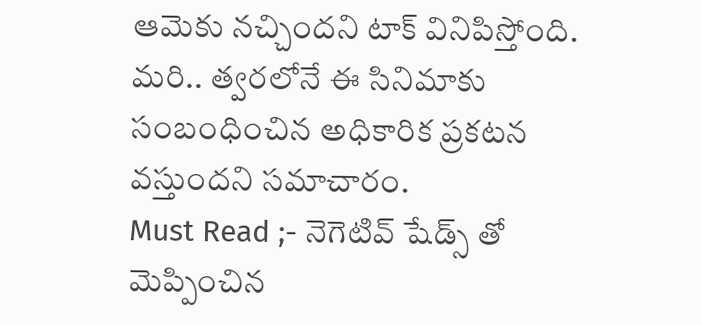ఆమెకు నచ్చిందని టాక్ వినిపిస్తోంది. మరి.. త్వరలోనే ఈ సినిమాకు సంబంధించిన అధికారిక ప్రకటన వస్తుందని సమాచారం.
Must Read ;- నెగెటివ్ షేడ్స్ తో మెప్పించిన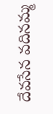దేవసేన వదినమ్మ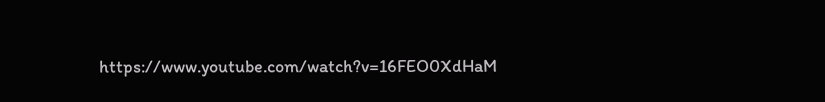https://www.youtube.com/watch?v=16FEO0XdHaM